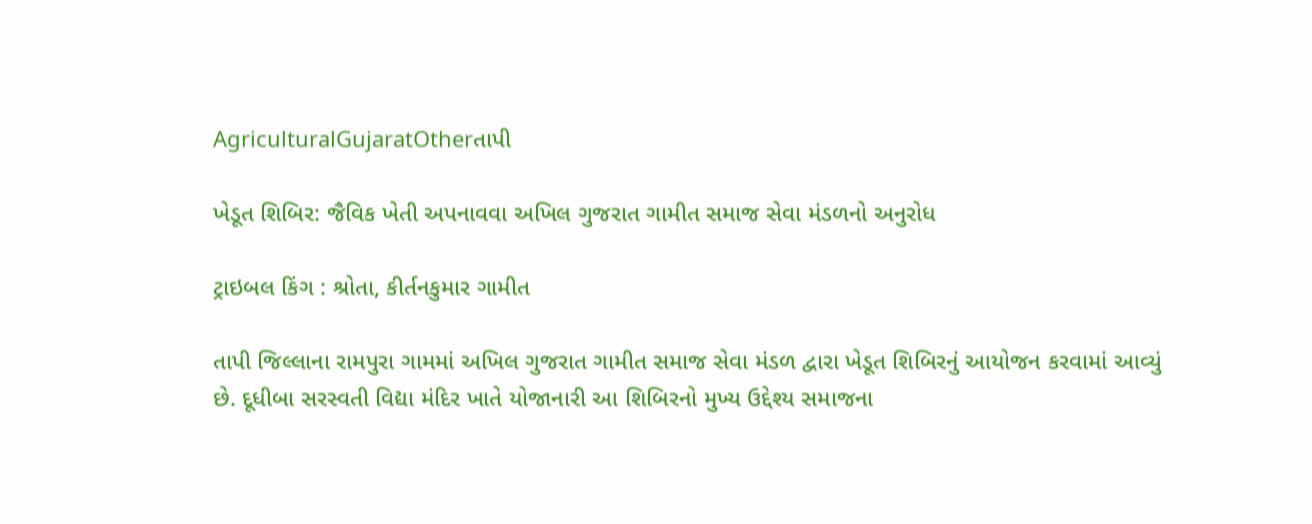AgriculturalGujaratOtherતાપી

ખેડૂત શિબિર: જૈવિક ખેતી અપનાવવા અખિલ ગુજરાત ગામીત સમાજ સેવા મંડળનો અનુરોધ

ટ્રાઇબલ કિંગ : શ્રોતા, કીર્તનકુમાર ગામીત

તાપી જિલ્લાના રામપુરા ગામમાં અખિલ ગુજરાત ગામીત સમાજ સેવા મંડળ દ્વારા ખેડૂત શિબિરનું આયોજન કરવામાં આવ્યું છે. દૂધીબા સરસ્વતી વિદ્યા મંદિર ખાતે યોજાનારી આ શિબિરનો મુખ્ય ઉદ્દેશ્ય સમાજના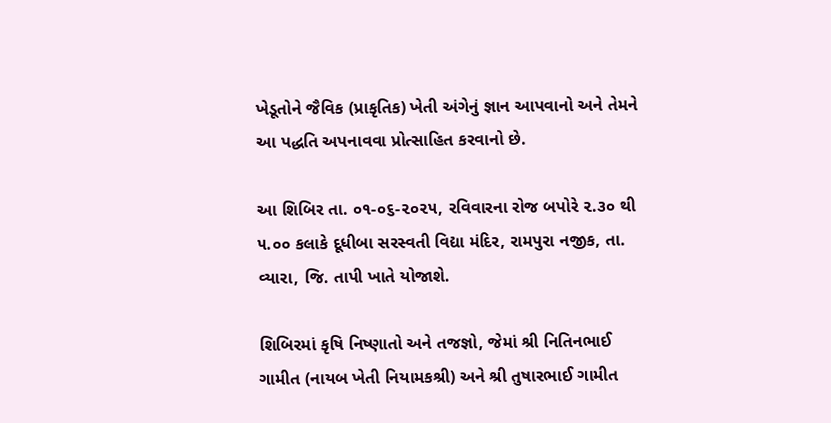ખેડૂતોને જૈવિક (પ્રાકૃતિક) ખેતી અંગેનું જ્ઞાન આપવાનો અને તેમને આ પદ્ધતિ અપનાવવા પ્રોત્સાહિત કરવાનો છે.

આ શિબિર તા. ૦૧-૦૬-૨૦૨૫, રવિવારના રોજ બપોરે ૨.૩૦ થી ૫.૦૦ કલાકે દૂધીબા સરસ્વતી વિદ્યા મંદિર, રામપુરા નજીક, તા. વ્યારા, જિ. તાપી ખાતે યોજાશે.

શિબિરમાં કૃષિ નિષ્ણાતો અને તજજ્ઞો, જેમાં શ્રી નિતિનભાઈ ગામીત (નાયબ ખેતી નિયામકશ્રી) અને શ્રી તુષારભાઈ ગામીત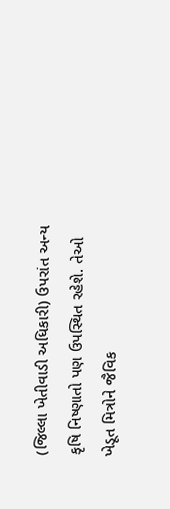(જિલ્લા ખેતીવાડી અધિકારી) ઉપરાંત અન્ય કૃષિ નિષ્ણાતો પણ ઉપસ્થિત રહેશે. તેઓ ખેડૂત મિત્રોને જૈવિક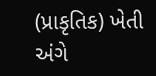(પ્રાકૃતિક) ખેતી અંગે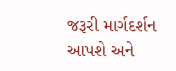જરૂરી માર્ગદર્શન આપશે અને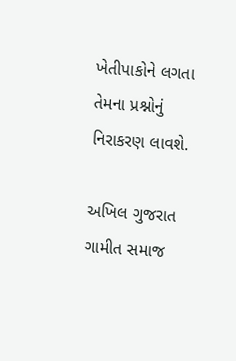ખેતીપાકોને લગતા તેમના પ્રશ્નોનું નિરાકરણ લાવશે.

અખિલ ગુજરાત ગામીત સમાજ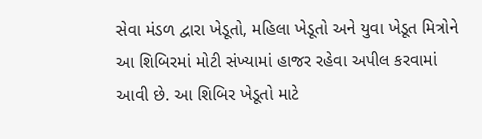સેવા મંડળ દ્વારા ખેડૂતો, મહિલા ખેડૂતો અને યુવા ખેડૂત મિત્રોને આ શિબિરમાં મોટી સંખ્યામાં હાજર રહેવા અપીલ કરવામાં આવી છે. આ શિબિર ખેડૂતો માટે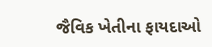જૈવિક ખેતીના ફાયદાઓ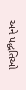અને પદ્ધતિઓ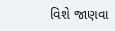વિશે જાણવા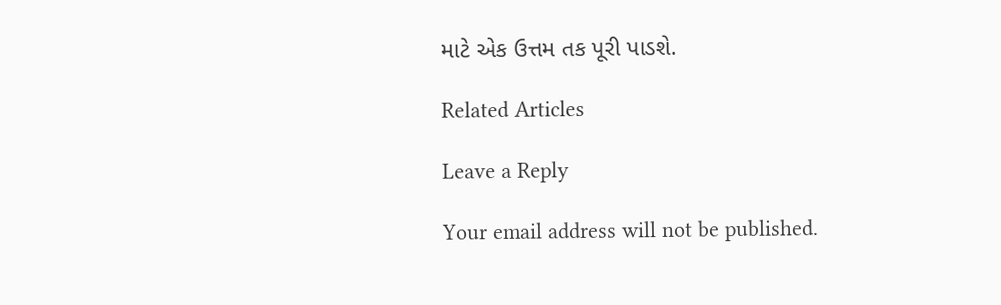માટે એક ઉત્તમ તક પૂરી પાડશે.

Related Articles

Leave a Reply

Your email address will not be published.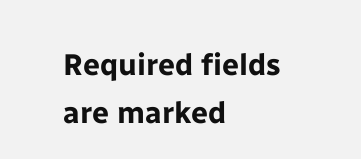Required fields are marked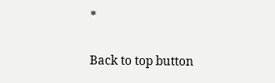*

Back to top button